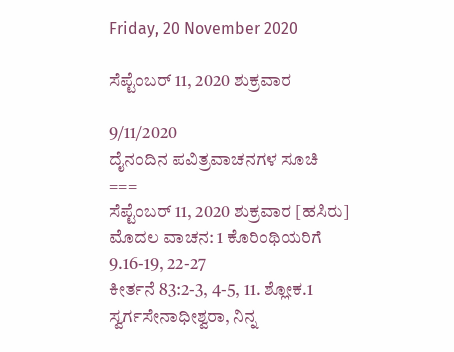Friday, 20 November 2020

ಸೆಪ್ಟೆಂಬರ್ 11, 2020 ಶುಕ್ರವಾರ

9/11/2020
ದೈನಂದಿನ ಪವಿತ್ರವಾಚನಗಳ ಸೂಚಿ
===
ಸೆಪ್ಟೆಂಬರ್ 11, 2020 ಶುಕ್ರವಾರ [ಹಸಿರು]
ಮೊದಲ ವಾಚನ: 1 ಕೊರಿಂಥಿಯರಿಗೆ 9.16-19, 22-27
ಕೀರ್ತನೆ 83:2-3, 4-5, 11. ಶ್ಲೋಕ.1
ಸ್ವರ್ಗಸೇನಾಧೀಶ್ವರಾ, ನಿನ್ನ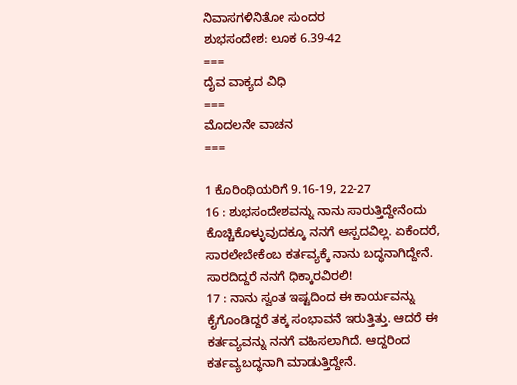ನಿವಾಸಗಳಿನಿತೋ ಸುಂದರ
ಶುಭಸಂದೇಶ: ಲೂಕ 6.39-42
===
ದೈವ ವಾಕ್ಯದ ವಿಧಿ
===
ಮೊದಲನೇ ವಾಚನ
===

1 ಕೊರಿಂಥಿಯರಿಗೆ 9.16-19, 22-27
16 : ಶುಭಸಂದೇಶವನ್ನು ನಾನು ಸಾರುತ್ತಿದ್ದೇನೆಂದು ಕೊಚ್ಚಿಕೊಳ್ಳುವುದಕ್ಕೂ ನನಗೆ ಆಸ್ಪದವಿಲ್ಲ. ಏಕೆಂದರೆ, ಸಾರಲೇಬೇಕೆಂಬ ಕರ್ತವ್ಯಕ್ಕೆ ನಾನು ಬದ್ಧನಾಗಿದ್ದೇನೆ. ಸಾರದಿದ್ದರೆ ನನಗೆ ಧಿಕ್ಕಾರವಿರಲಿ!
17 : ನಾನು ಸ್ವಂತ ಇಷ್ಟದಿಂದ ಈ ಕಾರ್ಯವನ್ನು ಕೈಗೊಂಡಿದ್ದರೆ ತಕ್ಕ ಸಂಭಾವನೆ ಇರುತ್ತಿತ್ತು. ಆದರೆ ಈ ಕರ್ತವ್ಯವನ್ನು ನನಗೆ ವಹಿಸಲಾಗಿದೆ. ಆದ್ದರಿಂದ ಕರ್ತವ್ಯಬದ್ಧನಾಗಿ ಮಾಡುತ್ತಿದ್ದೇನೆ.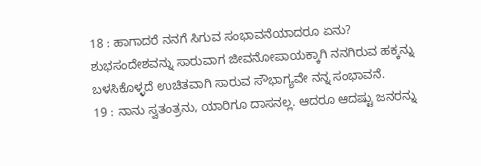18 : ಹಾಗಾದರೆ ನನಗೆ ಸಿಗುವ ಸಂಭಾವನೆಯಾದರೂ ಏನು? ಶುಭಸಂದೇಶವನ್ನು ಸಾರುವಾಗ ಜೀವನೋಪಾಯಕ್ಕಾಗಿ ನನಗಿರುವ ಹಕ್ಕನ್ನು ಬಳಸಿಕೊಳ್ಳದೆ ಉಚಿತವಾಗಿ ಸಾರುವ ಸೌಭಾಗ್ಯವೇ ನನ್ನ ಸಂಭಾವನೆ.
19 : ನಾನು ಸ್ವತಂತ್ರನು, ಯಾರಿಗೂ ದಾಸನಲ್ಲ. ಆದರೂ ಆದಷ್ಟು ಜನರನ್ನು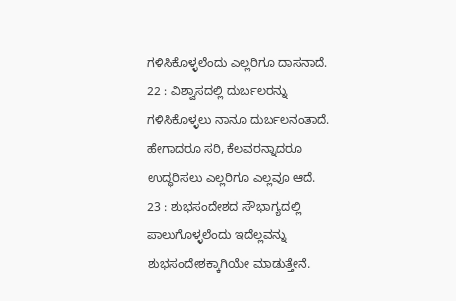ಗಳಿಸಿಕೊಳ್ಳಲೆಂದು ಎಲ್ಲರಿಗೂ ದಾಸನಾದೆ.
22 : ವಿಶ್ವಾಸದಲ್ಲಿ ದುರ್ಬಲರನ್ನು ಗಳಿಸಿಕೊಳ್ಳಲು ನಾನೂ ದುರ್ಬಲನಂತಾದೆ. ಹೇಗಾದರೂ ಸರಿ, ಕೆಲವರನ್ನಾದರೂ ಉದ್ಧರಿಸಲು ಎಲ್ಲರಿಗೂ ಎಲ್ಲವೂ ಆದೆ.
23 : ಶುಭಸಂದೇಶದ ಸೌಭಾಗ್ಯದಲ್ಲಿ ಪಾಲುಗೊಳ್ಳಲೆಂದು ಇದೆಲ್ಲವನ್ನು ಶುಭಸಂದೇಶಕ್ಕಾಗಿಯೇ ಮಾಡುತ್ತೇನೆ.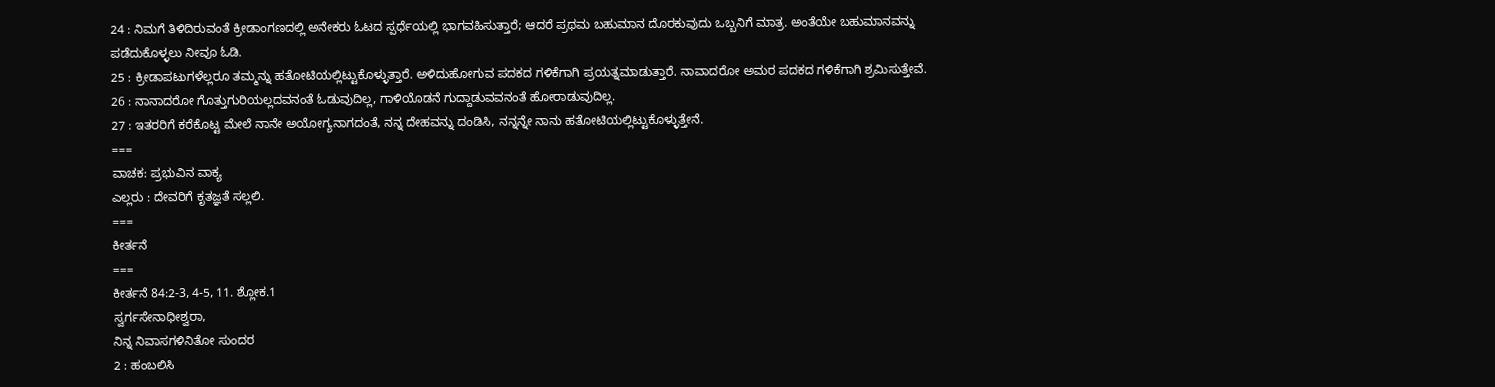24 : ನಿಮಗೆ ತಿಳಿದಿರುವಂತೆ ಕ್ರೀಡಾಂಗಣದಲ್ಲಿ ಅನೇಕರು ಓಟದ ಸ್ಪರ್ಧೆಯಲ್ಲಿ ಭಾಗವಹಿಸುತ್ತಾರೆ; ಆದರೆ ಪ್ರಥಮ ಬಹುಮಾನ ದೊರಕುವುದು ಒಬ್ಬನಿಗೆ ಮಾತ್ರ. ಅಂತೆಯೇ ಬಹುಮಾನವನ್ನು ಪಡೆದುಕೊಳ್ಳಲು ನೀವೂ ಓಡಿ.
25 : ಕ್ರೀಡಾಪಟುಗಳೆಲ್ಲರೂ ತಮ್ಮನ್ನು ಹತೋಟಿಯಲ್ಲಿಟ್ಟುಕೊಳ್ಳುತ್ತಾರೆ. ಅಳಿದುಹೋಗುವ ಪದಕದ ಗಳಿಕೆಗಾಗಿ ಪ್ರಯತ್ನಮಾಡುತ್ತಾರೆ. ನಾವಾದರೋ ಅಮರ ಪದಕದ ಗಳಿಕೆಗಾಗಿ ಶ್ರಮಿಸುತ್ತೇವೆ.
26 : ನಾನಾದರೋ ಗೊತ್ತುಗುರಿಯಲ್ಲದವನಂತೆ ಓಡುವುದಿಲ್ಲ, ಗಾಳಿಯೊಡನೆ ಗುದ್ದಾಡುವವನಂತೆ ಹೋರಾಡುವುದಿಲ್ಲ.
27 : ಇತರರಿಗೆ ಕರೆಕೊಟ್ಟ ಮೇಲೆ ನಾನೇ ಅಯೋಗ್ಯನಾಗದಂತೆ, ನನ್ನ ದೇಹವನ್ನು ದಂಡಿಸಿ, ನನ್ನನ್ನೇ ನಾನು ಹತೋಟಿಯಲ್ಲಿಟ್ಟುಕೊಳ್ಳುತ್ತೇನೆ.
===
ವಾಚಕ: ಪ್ರಭುವಿನ ವಾಕ್ಯ
ಎಲ್ಲರು : ದೇವರಿಗೆ ಕೃತಜ್ಞತೆ ಸಲ್ಲಲಿ.
===
ಕೀರ್ತನೆ
===
ಕೀರ್ತನೆ 84:2-3, 4-5, 11. ಶ್ಲೋಕ.1
ಸ್ವರ್ಗಸೇನಾಧೀಶ್ವರಾ,
ನಿನ್ನ ನಿವಾಸಗಳಿನಿತೋ ಸುಂದರ
2 : ಹಂಬಲಿಸಿ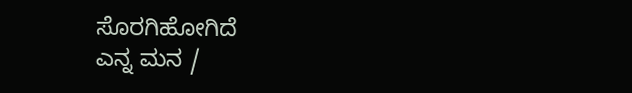ಸೊರಗಿಹೋಗಿದೆ
ಎನ್ನ ಮನ /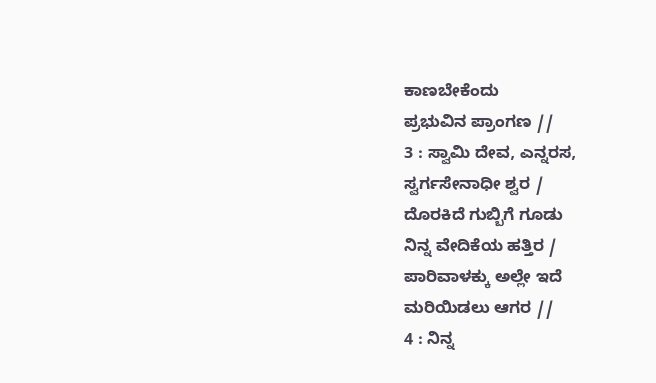ಕಾಣಬೇಕೆಂದು
ಪ್ರಭುವಿನ ಪ್ರಾಂಗಣ //
3 : ಸ್ವಾಮಿ ದೇವ, ಎನ್ನರಸ,
ಸ್ವರ್ಗಸೇನಾಧೀ ಶ್ವರ /
ದೊರಕಿದೆ ಗುಬ್ಬಿಗೆ ಗೂಡು
ನಿನ್ನ ವೇದಿಕೆಯ ಹತ್ತಿರ /
ಪಾರಿವಾಳಕ್ಕು ಅಲ್ಲೇ ಇದೆ
ಮರಿಯಿಡಲು ಆಗರ //
4 : ನಿನ್ನ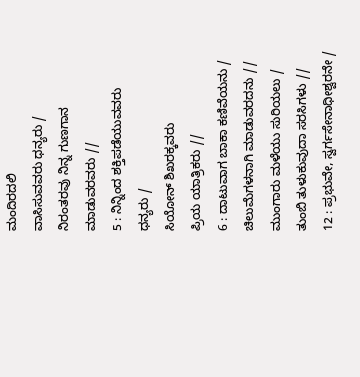ಮಂದಿರದಲಿ
ವಾಸಿಸುವವರು ಧನ್ಯರು /
ನಿರಂತರವು ನಿನ್ನ ಗುಣಗಾನ
ಮಾಡುವರವರು //
5 : ನಿನ್ನಿಂದ ಶಕ್ತಿಪಡೆಯುವವರು
ಧನ್ಯರು /
ಸಿಯೋನ್ ಶಿಖರಕ್ಕವರು
ಪ್ರಿಯ ಯಾತ್ರಿಕರು //
6 : ದಾಟುವಾಗ ಬಾಕಾ ಕಣಿವೆಯನು /
ಚಿಲುಮೆಗಳನಾಗಿ ಮಾಡುವರದನು //
ಮುಂಗಾರು ಮಳೆಯು ಸುರಿಯಲು /
ತುಂಬಿ ತುಳುಕುವುದಾ ಸರಸಿಗಳು //
12 : ಪ್ರಭುವೇ, ಸ್ವರ್ಗಸೇನಾಧೀಶ್ವರನೇ /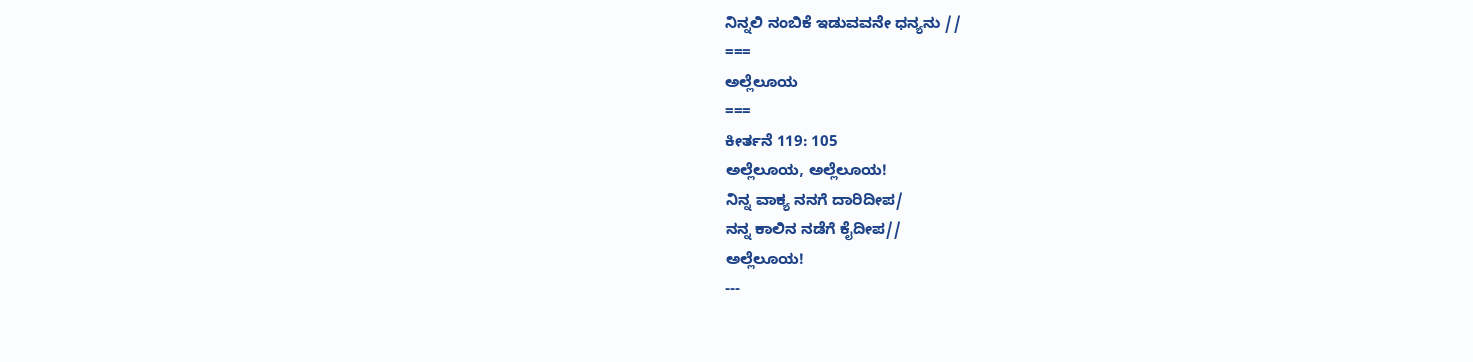ನಿನ್ನಲಿ ನಂಬಿಕೆ ಇಡುವವನೇ ಧನ್ಯನು //
===
ಅಲ್ಲೆಲೂಯ
===
ಕೀರ್ತನೆ 119: 105
ಅಲ್ಲೆಲೂಯ, ಅಲ್ಲೆಲೂಯ!
ನಿನ್ನ ವಾಕ್ಯ ನನಗೆ ದಾರಿದೀಪ/
ನನ್ನ ಕಾಲಿನ ನಡೆಗೆ ಕೈದೀಪ//
ಅಲ್ಲೆಲೂಯ!
---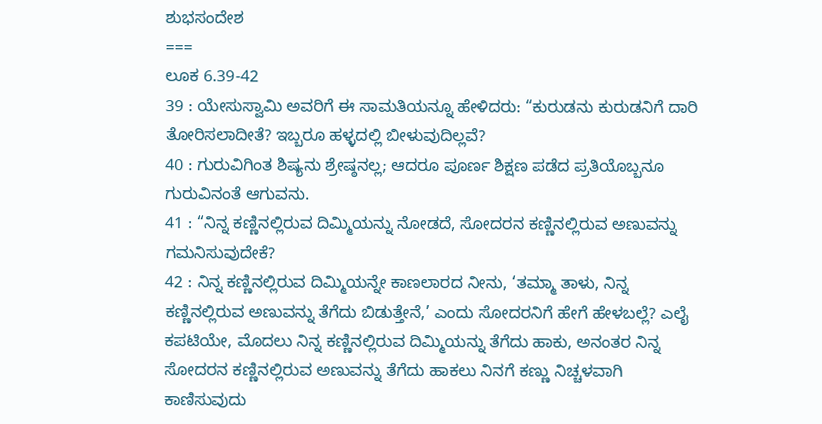ಶುಭಸಂದೇಶ
===
ಲೂಕ 6.39-42
39 : ಯೇಸುಸ್ವಾಮಿ ಅವರಿಗೆ ಈ ಸಾಮತಿಯನ್ನೂ ಹೇಳಿದರು: “ಕುರುಡನು ಕುರುಡನಿಗೆ ದಾರಿ ತೋರಿಸಲಾದೀತೆ? ಇಬ್ಬರೂ ಹಳ್ಳದಲ್ಲಿ ಬೀಳುವುದಿಲ್ಲವೆ?
40 : ಗುರುವಿಗಿಂತ ಶಿಷ್ಯನು ಶ್ರೇಷ್ಠನಲ್ಲ; ಆದರೂ ಪೂರ್ಣ ಶಿಕ್ಷಣ ಪಡೆದ ಪ್ರತಿಯೊಬ್ಬನೂ ಗುರುವಿನಂತೆ ಆಗುವನು.
41 : “ನಿನ್ನ ಕಣ್ಣಿನಲ್ಲಿರುವ ದಿಮ್ಮಿಯನ್ನು ನೋಡದೆ, ಸೋದರನ ಕಣ್ಣಿನಲ್ಲಿರುವ ಅಣುವನ್ನು ಗಮನಿಸುವುದೇಕೆ?
42 : ನಿನ್ನ ಕಣ್ಣಿನಲ್ಲಿರುವ ದಿಮ್ಮಿಯನ್ನೇ ಕಾಣಲಾರದ ನೀನು, ‘ತಮ್ಮಾ ತಾಳು, ನಿನ್ನ ಕಣ್ಣಿನಲ್ಲಿರುವ ಅಣುವನ್ನು ತೆಗೆದು ಬಿಡುತ್ತೇನೆ,’ ಎಂದು ಸೋದರನಿಗೆ ಹೇಗೆ ಹೇಳಬಲ್ಲೆ? ಎಲೈ ಕಪಟಿಯೇ, ಮೊದಲು ನಿನ್ನ ಕಣ್ಣಿನಲ್ಲಿರುವ ದಿಮ್ಮಿಯನ್ನು ತೆಗೆದು ಹಾಕು, ಅನಂತರ ನಿನ್ನ ಸೋದರನ ಕಣ್ಣಿನಲ್ಲಿರುವ ಅಣುವನ್ನು ತೆಗೆದು ಹಾಕಲು ನಿನಗೆ ಕಣ್ಣು ನಿಚ್ಚಳವಾಗಿ ಕಾಣಿಸುವುದು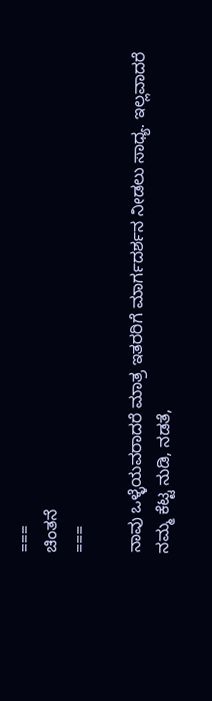===
ಚಿಂತನೆ
===

ನಾವು ಒಳ್ಳೆಯವರಾದರೆ ಮಾತ್ರ ಇತರರಿಗೆ ಮಾರ್ಗದರ್ಶನ ನೀಡಲು ಸಾಧ್ಯ. ಇಲ್ಲವಾದರೆ ನಮ್ಮ ಕೆಟ್ಟ ನುಡಿ, ನಡತೆ,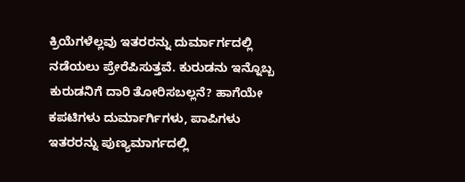ಕ್ರಿಯೆಗಳೆಲ್ಲವು ಇತರರನ್ನು ದುರ್ಮಾರ್ಗದಲ್ಲಿ ನಡೆಯಲು ಪ್ರೇರೆಪಿಸುತ್ತವೆ. ಕುರುಡನು ಇನ್ನೊಬ್ಬ ಕುರುಡನಿಗೆ ದಾರಿ ತೋರಿಸಬಲ್ಲನೆ? ಹಾಗೆಯೇ ಕಪಟಿಗಳು ದುರ್ಮಾರ್ಗಿಗಳು, ಪಾಪಿಗಳು ಇತರರನ್ನು ಪುಣ್ಯಮಾರ್ಗದಲ್ಲಿ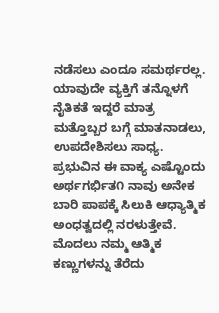ನಡೆಸಲು ಎಂದೂ ಸಮರ್ಥರಲ್ಲ. ಯಾವುದೇ ವ್ಯಕ್ತಿಗೆ ತನ್ನೊಳಗೆ ನೈತಿಕತೆ ಇದ್ದರೆ ಮಾತ್ರ ಮತ್ತೊಬ್ಬರ ಬಗ್ಗೆ ಮಾತನಾಡಲು, ಉಪದೇಶಿಸಲು ಸಾಧ್ಯ. ಪ್ರಭುವಿನ ಈ ವಾಕ್ಯ ಎಷ್ಟೊಂದು ಅರ್ಥಗರ್ಭಿತ೧ ನಾವು ಅನೇಕ ಬಾರಿ ಪಾಪಕ್ಕೆ ಸಿಲುಕಿ ಆಧ್ಯಾತ್ಮಿಕ ಅಂಧತ್ವದಲ್ಲಿ ನರಳುತ್ತೇವೆ. ಮೊದಲು ನಮ್ಮ ಆತ್ಮಿಕ ಕಣ್ಣುಗಳನ್ನು ತೆರೆದು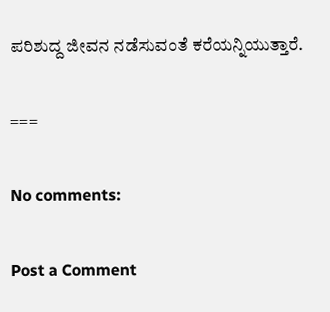ಪರಿಶುದ್ದ ಜೀವನ ನಡೆಸುವಂತೆ ಕರೆಯನ್ನಿಯುತ್ತಾರೆ.

===

No comments:

Post a Comment